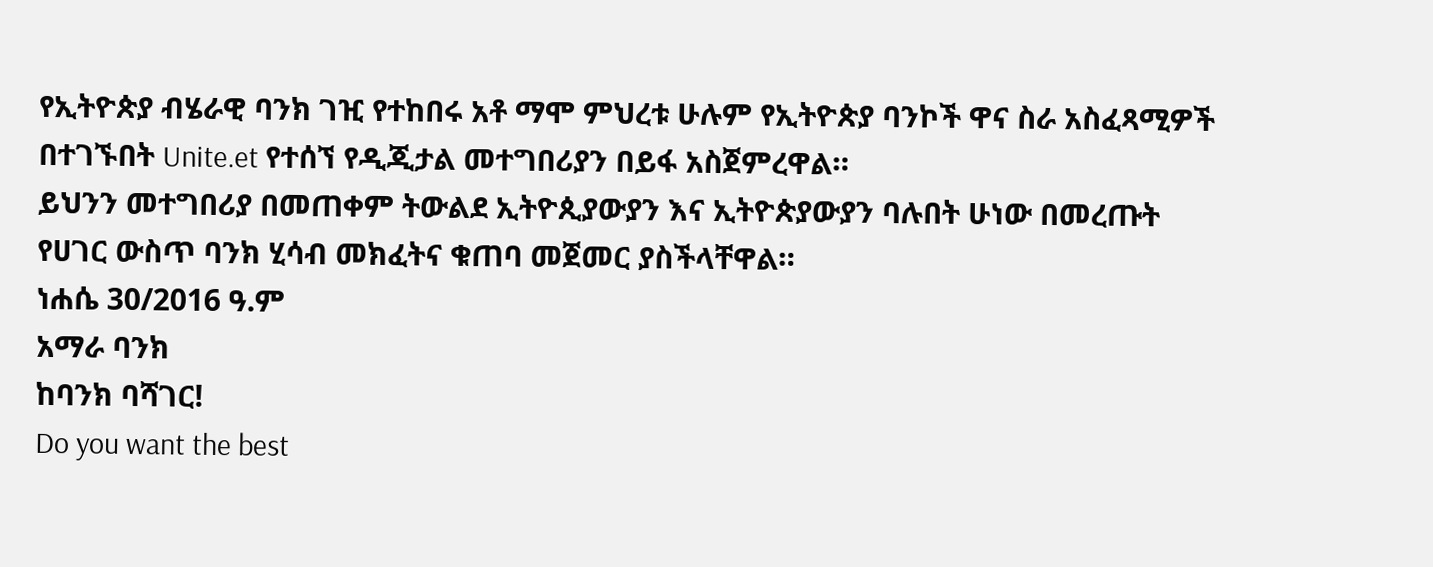የኢትዮጵያ ብሄራዊ ባንክ ገዢ የተከበሩ አቶ ማሞ ምህረቱ ሁሉም የኢትዮጵያ ባንኮች ዋና ስራ አስፈጻሚዎች በተገኙበት Unite.et የተሰኘ የዲጂታል መተግበሪያን በይፋ አስጀምረዋል።
ይህንን መተግበሪያ በመጠቀም ትውልደ ኢትዮጲያውያን እና ኢትዮጵያውያን ባሉበት ሁነው በመረጡት የሀገር ውስጥ ባንክ ሂሳብ መክፈትና ቁጠባ መጀመር ያስችላቸዋል።
ነሐሴ 30/2016 ዓ.ም
አማራ ባንክ
ከባንክ ባሻገር!
Do you want the best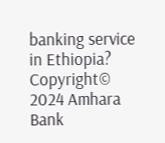banking service in Ethiopia?
Copyright© 2024 Amhara Bank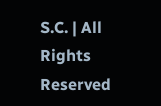S.C. | All Rights Reserved